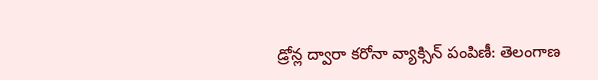డ్రోన్ల ద్వారా కరోనా వ్యాక్సిన్ పంపిణీ: తెలంగాణ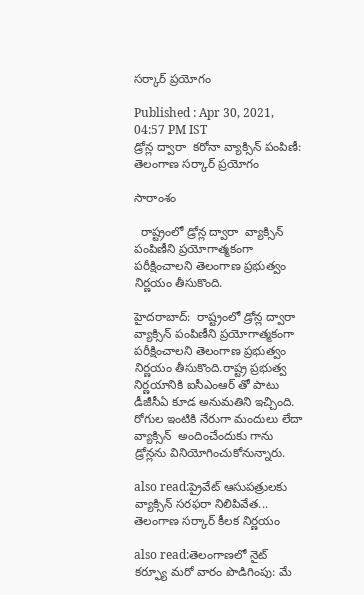సర్కార్‌ ప్రయోగం

Published : Apr 30, 2021, 04:57 PM IST
డ్రోన్ల ద్వారా  కరోనా వ్యాక్సిన్ పంపిణీ: తెలంగాణ సర్కార్‌ ప్రయోగం

సారాంశం

  రాష్ట్రంలో డ్రోన్ల ద్వారా  వ్యాక్సిన్ పంపిణీని ప్రయోగాత్మకంగా పరీక్షించాలని తెలంగాణ ప్రభుత్వం నిర్ణయం తీసుకొంది.

హైదరాబాద్:  రాష్ట్రంలో డ్రోన్ల ద్వారా  వ్యాక్సిన్ పంపిణీని ప్రయోగాత్మకంగా పరీక్షించాలని తెలంగాణ ప్రభుత్వం నిర్ణయం తీసుకొంది.రాష్ట్ర ప్రభుత్వ నిర్ణయానికి ఐసీఎంఆర్ తో పాటు డీజీసీఏ కూడ అనుమతిని ఇచ్చింది. రోగుల ఇంటికి నేరుగా మందులు లేదా వ్యాక్సిన్  అందించేందుకు గాను  డ్రోన్లను వినియోగించుకోనున్నారు.

also read:ప్రైవేట్ ఆసుపత్రులకు వ్యాక్సిన్ సరఫరా నిలిపివేత... తెలంగాణ సర్కార్ కీలక నిర్ణయం

also read:తెలంగాణలో నైట్ కర్ఫ్యూ మరో వారం పొడిగింపు: మే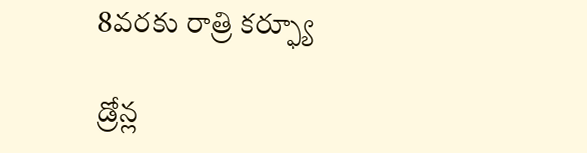8వరకు రాత్రి కర్ఫ్యూ

డ్రోన్ల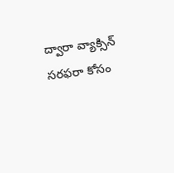ద్వారా వ్యాక్సిన్  సరఫరా కోసం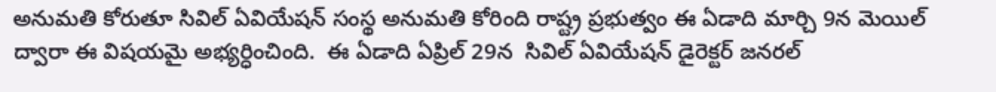అనుమతి కోరుతూ సివిల్ ఏవియేషన్ సంస్థ అనుమతి కోరింది రాష్ట్ర ప్రభుత్వం ఈ ఏడాది మార్చి 9న మెయిల్ ద్వారా ఈ విషయమై అభ్యర్ధించింది.  ఈ ఏడాది ఏప్రిల్ 29న  సివిల్ ఏవియేషన్ డైరెక్టర్ జనరల్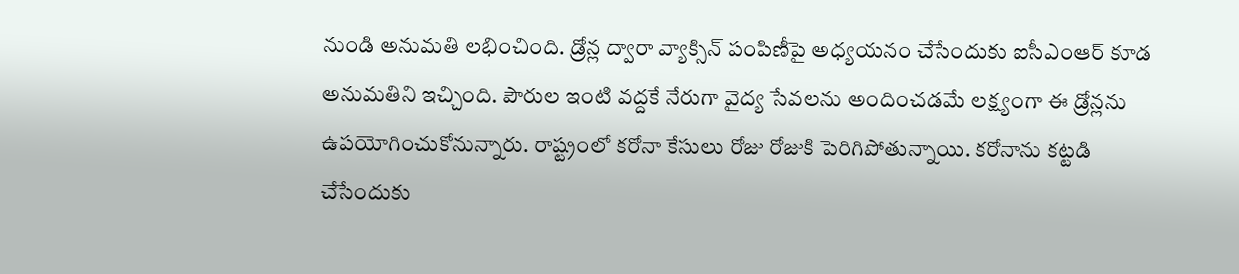నుండి అనుమతి లభించింది. డ్రోన్ల ద్వారా వ్యాక్సిన్ పంపిణీపై అధ్యయనం చేసేందుకు ఐసీఎంఆర్ కూడ  అనుమతిని ఇచ్చింది. పౌరుల ఇంటి వద్దకే నేరుగా వైద్య సేవలను అందించడమే లక్ష్యంగా ఈ డ్రోన్లను ఉపయోగించుకోనున్నారు. రాష్ట్రంలో కరోనా కేసులు రోజు రోజుకి పెరిగిపోతున్నాయి. కరోనాను కట్టడి చేసేందుకు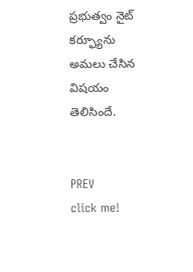ప్రభుత్వం నైట్ కర్ఫ్యూను అమలు చేసిన విషయం తెలిసిందే.


PREV
click me!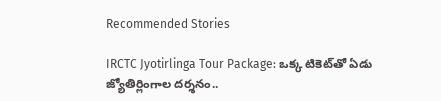Recommended Stories

IRCTC Jyotirlinga Tour Package: ఒక్క టికెట్‌తో ఏడు జ్యోతిర్లింగాల దర్శనం..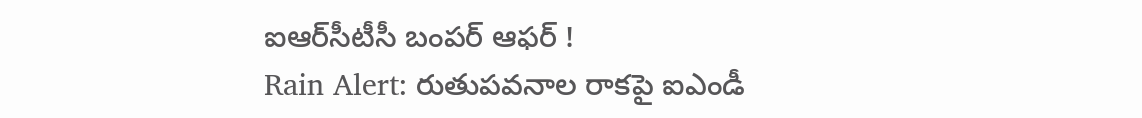ఐఆర్‌సీటీసీ బంపర్ ఆఫర్ !
Rain Alert: రుతుపవనాల రాకపై ఐఎండీ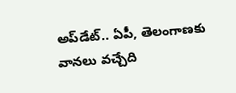అప్‌డేట్.. ఏపీ, తెలంగాణకు వానలు వచ్చేది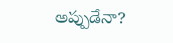అప్పుడేనా?